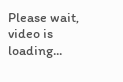Please wait, video is loading...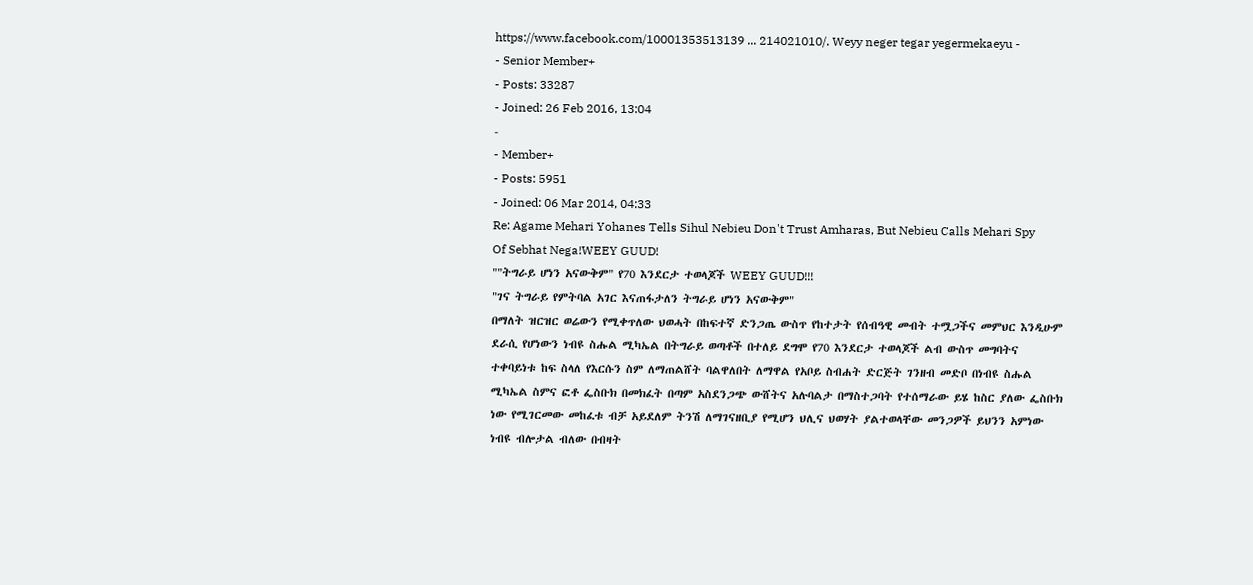https://www.facebook.com/10001353513139 ... 214021010/. Weyy neger tegar yegermekaeyu -
- Senior Member+
- Posts: 33287
- Joined: 26 Feb 2016, 13:04
-
- Member+
- Posts: 5951
- Joined: 06 Mar 2014, 04:33
Re: Agame Mehari Yohanes Tells Sihul Nebieu Don't Trust Amharas, But Nebieu Calls Mehari Spy Of Sebhat Nega!WEEY GUUD!
""ትግራይ ሆነን አናውቅም" የ70 እንደርታ ተወላጆች WEEY GUUD!!!
"ገና ትግራይ የምትባል አገር እናጠፋታለን ትግራይ ሆነን አናውቅም"
በማለት ዝርዝር ወሬውን የሚቀጥለው ህወሓት በከፍተኛ ድንጋጤ ውስጥ የከተታት የሰብዓዊ መብት ተሟጋችና መምህር እንዲሁም ደራሲ የሆነውን ነብዩ ስሑል ሚካኤል በትግራይ ወጣቶች በተለይ ደግሞ የ70 እንደርታ ተወላጆች ልብ ውስጥ መግባትና ተቀባይነቱ ከፍ ስላለ የእርሱን ስም ለማጠልሸት ባልዋለበት ለማዋል የአቦይ ስብሐት ድርጅት ገንዘብ መድቦ በነብዩ ስሑል ሚካኤል ስምና ፎቶ ፌስቡክ በመክፈት በጣም አስደንጋጭ ውሸትና አሉባልታ በማስተጋባት የተሰማራው ይሄ ከስር ያለው ፌስቡክ ነው የሚገርመው መከፈቱ ብቻ አይደለም ትንሽ ለማገናዘቢያ የሚሆን ህሊና ህወሃት ያልተወላቸው መንጋዎች ይህንን አምነው ነብዩ ብሎታል ብለው በብዛት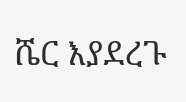ሼር እያደረጉ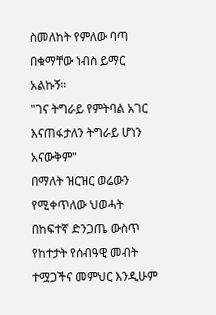ስመለከት የምለው ባጣ በቁማቸው ነብስ ይማር አልኩኝ።
"ገና ትግራይ የምትባል አገር እናጠፋታለን ትግራይ ሆነን አናውቅም"
በማለት ዝርዝር ወሬውን የሚቀጥለው ህወሓት በከፍተኛ ድንጋጤ ውስጥ የከተታት የሰብዓዊ መብት ተሟጋችና መምህር እንዲሁም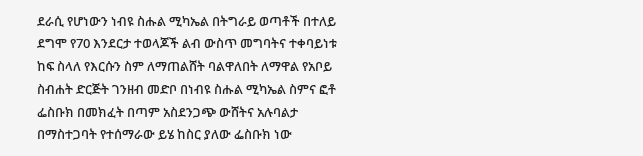ደራሲ የሆነውን ነብዩ ስሑል ሚካኤል በትግራይ ወጣቶች በተለይ ደግሞ የ70 እንደርታ ተወላጆች ልብ ውስጥ መግባትና ተቀባይነቱ ከፍ ስላለ የእርሱን ስም ለማጠልሸት ባልዋለበት ለማዋል የአቦይ ስብሐት ድርጅት ገንዘብ መድቦ በነብዩ ስሑል ሚካኤል ስምና ፎቶ ፌስቡክ በመክፈት በጣም አስደንጋጭ ውሸትና አሉባልታ በማስተጋባት የተሰማራው ይሄ ከስር ያለው ፌስቡክ ነው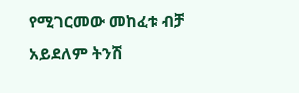የሚገርመው መከፈቱ ብቻ አይደለም ትንሽ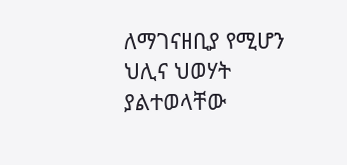ለማገናዘቢያ የሚሆን ህሊና ህወሃት ያልተወላቸው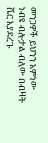መንጋዎች ይህንን አምነው ነብዩ ብሎታል ብለው በብዛት ሼር እያደረጉ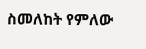ስመለከት የምለው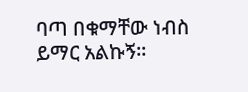ባጣ በቁማቸው ነብስ ይማር አልኩኝ።